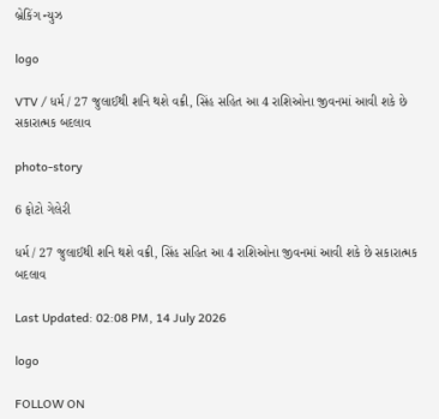બ્રેકિંગ ન્યુઝ

logo

VTV / ધર્મ / 27 જુલાઈથી શનિ થશે વક્રી, સિંહ સહિત આ 4 રાશિઓના જીવનમાં આવી શકે છે સકારાત્મક બદલાવ

photo-story

6 ફોટો ગેલેરી

ધર્મ / 27 જુલાઈથી શનિ થશે વક્રી, સિંહ સહિત આ 4 રાશિઓના જીવનમાં આવી શકે છે સકારાત્મક બદલાવ

Last Updated: 02:08 PM, 14 July 2026

logo

FOLLOW ON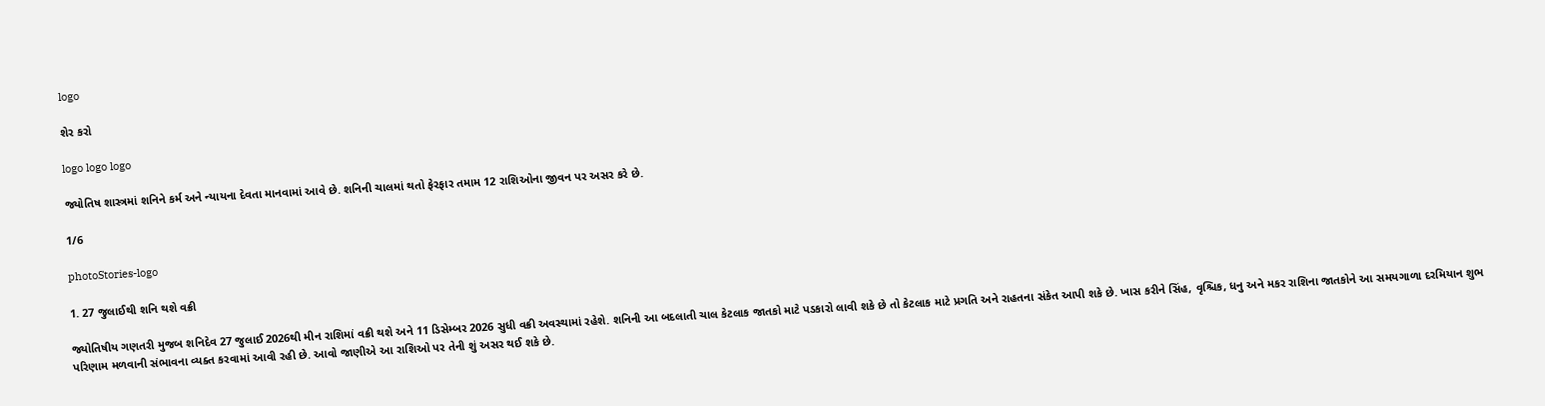logo

શેર કરો

logo logo logo

જ્યોતિષ શાસ્ત્રમાં શનિને કર્મ અને ન્યાયના દેવતા માનવામાં આવે છે. શનિની ચાલમાં થતો ફેરફાર તમામ 12 રાશિઓના જીવન પર અસર કરે છે.

1/6

photoStories-logo

1. 27 જુલાઈથી શનિ થશે વક્રી

જ્યોતિષીય ગણતરી મુજબ શનિદેવ 27 જુલાઈ 2026થી મીન રાશિમાં વક્રી થશે અને 11 ડિસેમ્બર 2026 સુધી વક્રી અવસ્થામાં રહેશે. શનિની આ બદલાતી ચાલ કેટલાક જાતકો માટે પડકારો લાવી શકે છે તો કેટલાક માટે પ્રગતિ અને રાહતના સંકેત આપી શકે છે. ખાસ કરીને સિંહ, વૃશ્ચિક, ધનુ અને મકર રાશિના જાતકોને આ સમયગાળા દરમિયાન શુભ પરિણામ મળવાની સંભાવના વ્યક્ત કરવામાં આવી રહી છે. આવો જાણીએ આ રાશિઓ પર તેની શું અસર થઈ શકે છે.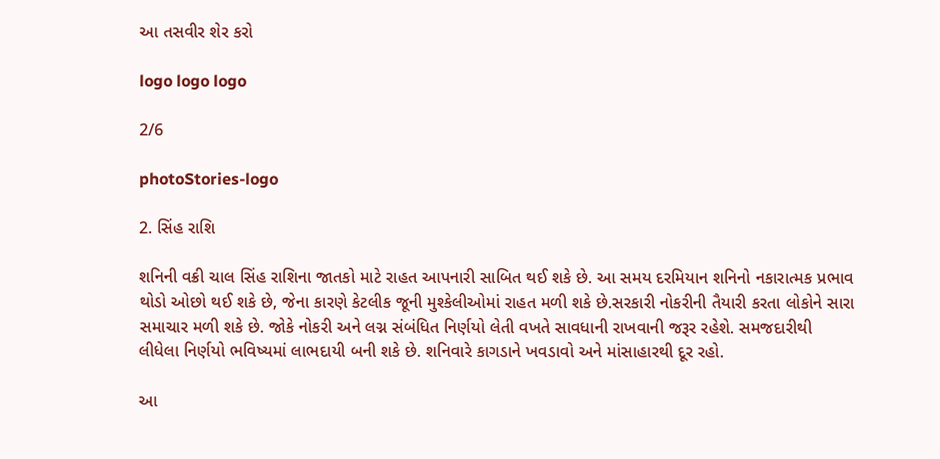આ તસવીર શેર કરો

logo logo logo

2/6

photoStories-logo

2. સિંહ રાશિ

શનિની વક્રી ચાલ સિંહ રાશિના જાતકો માટે રાહત આપનારી સાબિત થઈ શકે છે. આ સમય દરમિયાન શનિનો નકારાત્મક પ્રભાવ થોડો ઓછો થઈ શકે છે, જેના કારણે કેટલીક જૂની મુશ્કેલીઓમાં રાહત મળી શકે છે.સરકારી નોકરીની તૈયારી કરતા લોકોને સારા સમાચાર મળી શકે છે. જોકે નોકરી અને લગ્ન સંબંધિત નિર્ણયો લેતી વખતે સાવધાની રાખવાની જરૂર રહેશે. સમજદારીથી લીધેલા નિર્ણયો ભવિષ્યમાં લાભદાયી બની શકે છે. શનિવારે કાગડાને ખવડાવો અને માંસાહારથી દૂર રહો.

આ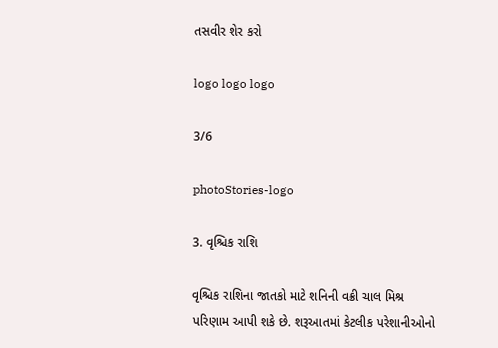તસવીર શેર કરો

logo logo logo

3/6

photoStories-logo

3. વૃશ્ચિક રાશિ

વૃશ્ચિક રાશિના જાતકો માટે શનિની વક્રી ચાલ મિશ્ર પરિણામ આપી શકે છે. શરૂઆતમાં કેટલીક પરેશાનીઓનો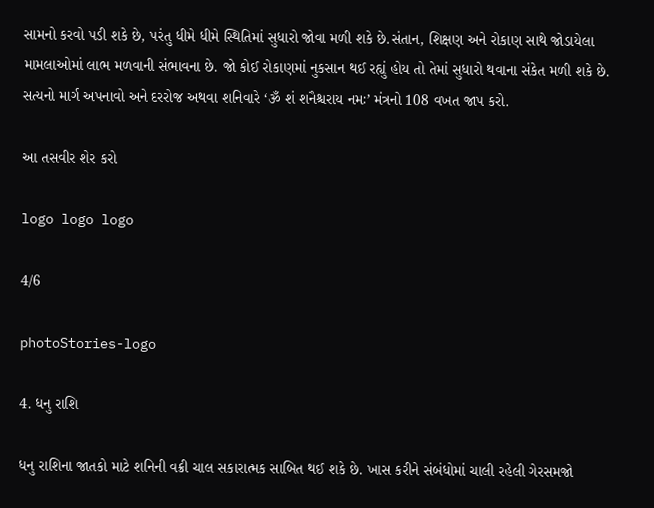સામનો કરવો પડી શકે છે, પરંતુ ધીમે ધીમે સ્થિતિમાં સુધારો જોવા મળી શકે છે.સંતાન, શિક્ષણ અને રોકાણ સાથે જોડાયેલા મામલાઓમાં લાભ મળવાની સંભાવના છે. જો કોઈ રોકાણમાં નુકસાન થઈ રહ્યું હોય તો તેમાં સુધારો થવાના સંકેત મળી શકે છે. સત્યનો માર્ગ અપનાવો અને દરરોજ અથવા શનિવારે ‘ૐ શં શનૈશ્ચરાય નમઃ’ મંત્રનો 108 વખત જાપ કરો.

આ તસવીર શેર કરો

logo logo logo

4/6

photoStories-logo

4. ધનુ રાશિ

ધનુ રાશિના જાતકો માટે શનિની વક્રી ચાલ સકારાત્મક સાબિત થઈ શકે છે. ખાસ કરીને સંબંધોમાં ચાલી રહેલી ગેરસમજો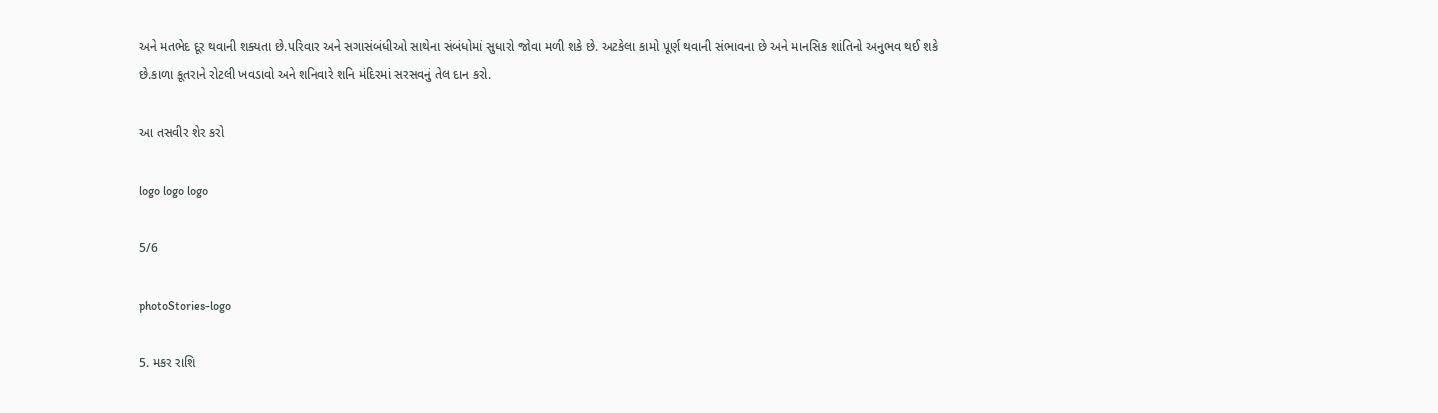અને મતભેદ દૂર થવાની શક્યતા છે.પરિવાર અને સગાસંબંધીઓ સાથેના સંબંધોમાં સુધારો જોવા મળી શકે છે. અટકેલા કામો પૂર્ણ થવાની સંભાવના છે અને માનસિક શાંતિનો અનુભવ થઈ શકે છે.કાળા કૂતરાને રોટલી ખવડાવો અને શનિવારે શનિ મંદિરમાં સરસવનું તેલ દાન કરો.

આ તસવીર શેર કરો

logo logo logo

5/6

photoStories-logo

5. મકર રાશિ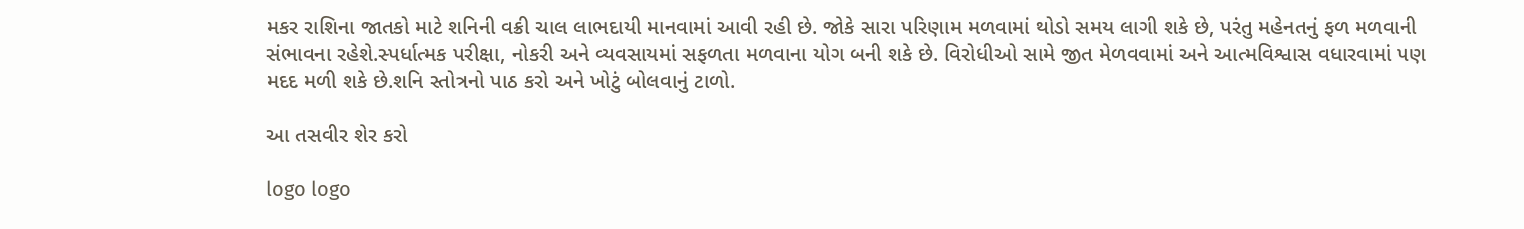મકર રાશિના જાતકો માટે શનિની વક્રી ચાલ લાભદાયી માનવામાં આવી રહી છે. જોકે સારા પરિણામ મળવામાં થોડો સમય લાગી શકે છે, પરંતુ મહેનતનું ફળ મળવાની સંભાવના રહેશે.સ્પર્ધાત્મક પરીક્ષા, નોકરી અને વ્યવસાયમાં સફળતા મળવાના યોગ બની શકે છે. વિરોધીઓ સામે જીત મેળવવામાં અને આત્મવિશ્વાસ વધારવામાં પણ મદદ મળી શકે છે.શનિ સ્તોત્રનો પાઠ કરો અને ખોટું બોલવાનું ટાળો.

આ તસવીર શેર કરો

logo logo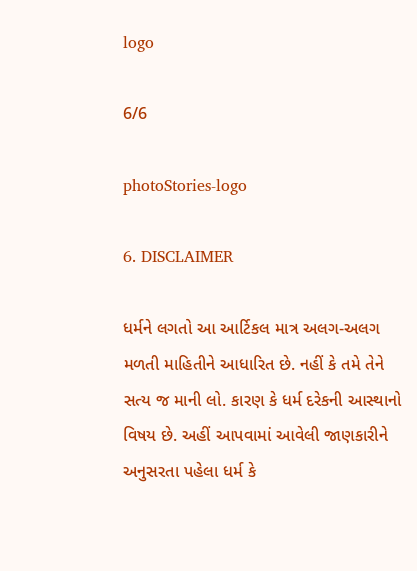logo

6/6

photoStories-logo

6. DISCLAIMER

ધર્મને લગતો આ આર્ટિકલ માત્ર અલગ-અલગ મળતી માહિતીને આધારિત છે. નહીં કે તમે તેને સત્ય જ માની લો. કારણ કે ધર્મ દરેકની આસ્થાનો વિષય છે. અહીં આપવામાં આવેલી જાણકારીને અનુસરતા પહેલા ધર્મ કે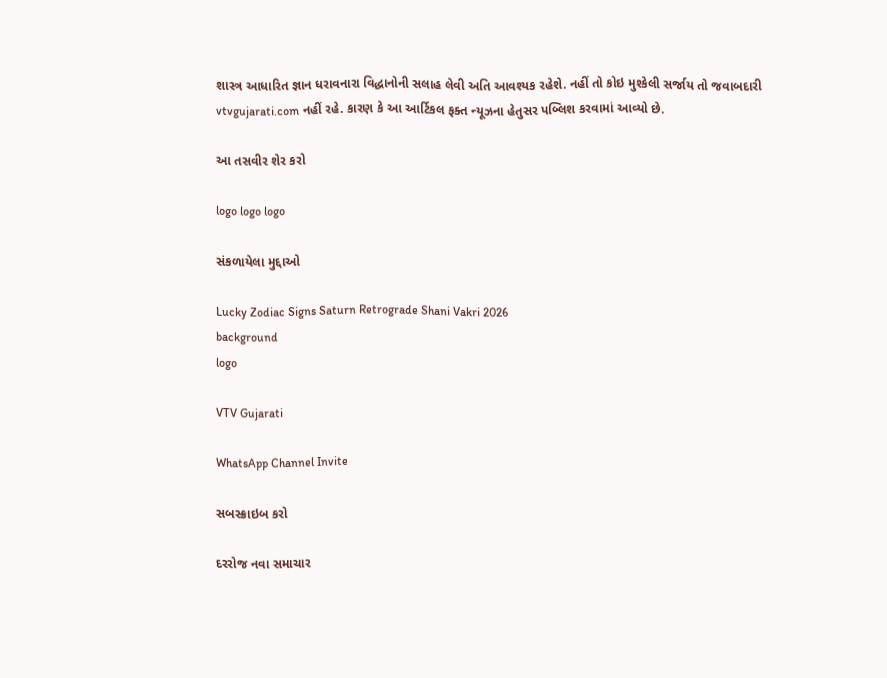શાસ્ત્ર આધારિત જ્ઞાન ધરાવનારા વિદ્ધાનોની સલાહ લેવી અતિ આવશ્યક રહેશે. નહીં તો કોઇ મુશ્કેલી સર્જાય તો જવાબદારી vtvgujarati.com નહીં રહે. કારણ કે આ આર્ટિકલ ફક્ત ન્યૂઝના હેતુસર પબ્લિશ કરવામાં આવ્યો છે.

આ તસવીર શેર કરો

logo logo logo

સંકળાયેલા મુદ્દાઓ

Lucky Zodiac Signs Saturn Retrograde Shani Vakri 2026
background
logo

VTV Gujarati

WhatsApp Channel Invite

સબસ્ક્રાઇબ કરો

દરરોજ નવા સમાચાર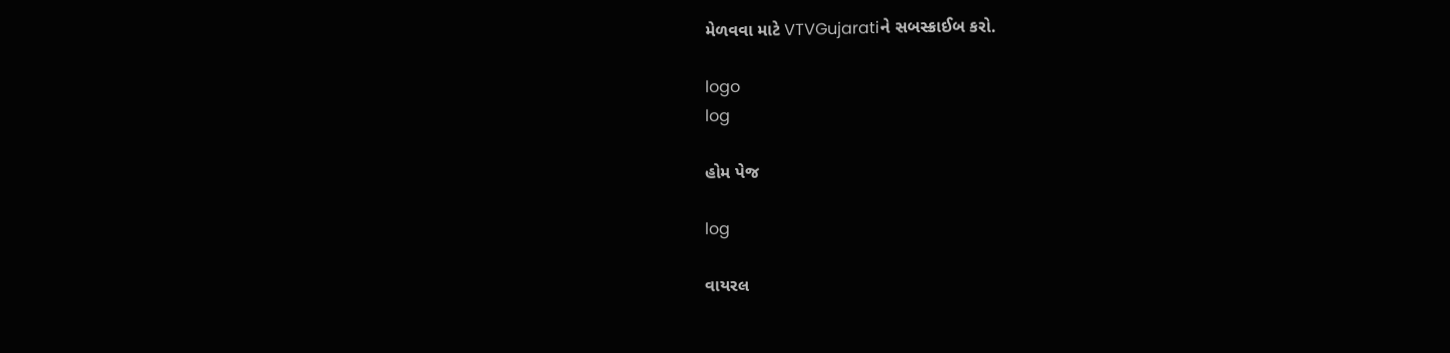મેળવવા માટે VTVGujaratiને સબસ્ક્રાઈબ કરો.

logo
log

હોમ પેજ

log

વાયરલ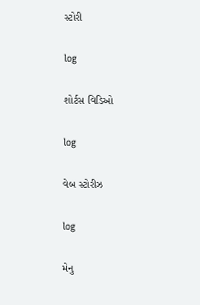સ્ટોરી

log

શોર્ટસ વિડિઓ

log

વેબ સ્ટોરીઝ

log

મેનુ